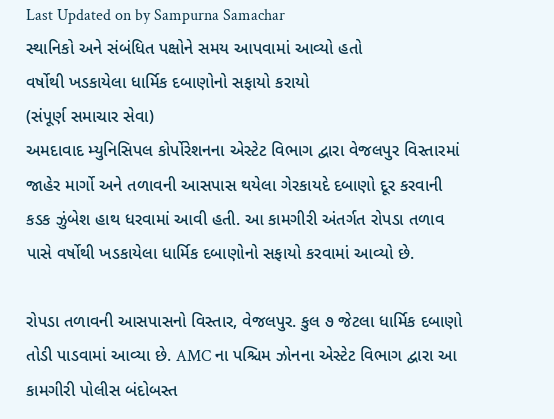Last Updated on by Sampurna Samachar
સ્થાનિકો અને સંબંધિત પક્ષોને સમય આપવામાં આવ્યો હતો
વર્ષોથી ખડકાયેલા ધાર્મિક દબાણોનો સફાયો કરાયો
(સંપૂર્ણ સમાચાર સેવા)
અમદાવાદ મ્યુનિસિપલ કોર્પોરેશનના એસ્ટેટ વિભાગ દ્વારા વેજલપુર વિસ્તારમાં જાહેર માર્ગો અને તળાવની આસપાસ થયેલા ગેરકાયદે દબાણો દૂર કરવાની કડક ઝુંબેશ હાથ ધરવામાં આવી હતી. આ કામગીરી અંતર્ગત રોપડા તળાવ પાસે વર્ષોથી ખડકાયેલા ધાર્મિક દબાણોનો સફાયો કરવામાં આવ્યો છે.

રોપડા તળાવની આસપાસનો વિસ્તાર, વેજલપુર. કુલ ૭ જેટલા ધાર્મિક દબાણો તોડી પાડવામાં આવ્યા છે. AMC ના પશ્ચિમ ઝોનના એસ્ટેટ વિભાગ દ્વારા આ કામગીરી પોલીસ બંદોબસ્ત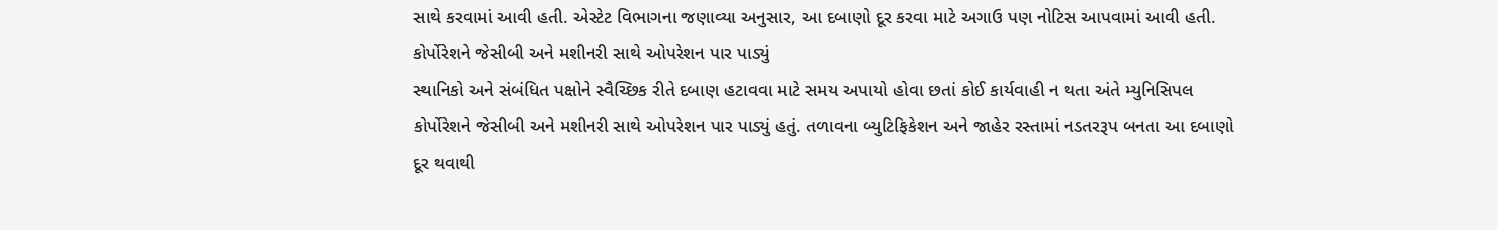સાથે કરવામાં આવી હતી. એસ્ટેટ વિભાગના જણાવ્યા અનુસાર, આ દબાણો દૂર કરવા માટે અગાઉ પણ નોટિસ આપવામાં આવી હતી.
કોર્પોરેશને જેસીબી અને મશીનરી સાથે ઓપરેશન પાર પાડ્યું
સ્થાનિકો અને સંબંધિત પક્ષોને સ્વૈચ્છિક રીતે દબાણ હટાવવા માટે સમય અપાયો હોવા છતાં કોઈ કાર્યવાહી ન થતા અંતે મ્યુનિસિપલ કોર્પોરેશને જેસીબી અને મશીનરી સાથે ઓપરેશન પાર પાડ્યું હતું. તળાવના બ્યુટિફિકેશન અને જાહેર રસ્તામાં નડતરરૂપ બનતા આ દબાણો દૂર થવાથી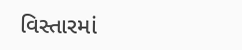વિસ્તારમાં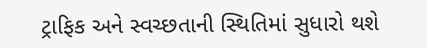ટ્રાફિક અને સ્વચ્છતાની સ્થિતિમાં સુધારો થશે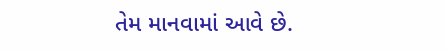તેમ માનવામાં આવે છે.